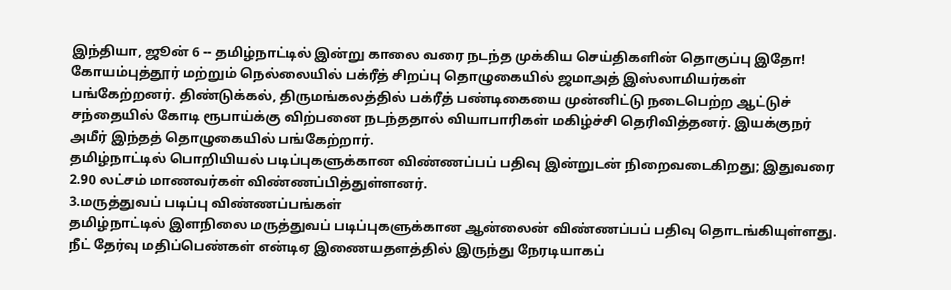இந்தியா, ஜூன் 6 -- தமிழ்நாட்டில் இன்று காலை வரை நடந்த முக்கிய செய்திகளின் தொகுப்பு இதோ!
கோயம்புத்தூர் மற்றும் நெல்லையில் பக்ரீத் சிறப்பு தொழுகையில் ஜமாஅத் இஸ்லாமியர்கள் பங்கேற்றனர். திண்டுக்கல், திருமங்கலத்தில் பக்ரீத் பண்டிகையை முன்னிட்டு நடைபெற்ற ஆட்டுச் சந்தையில் கோடி ரூபாய்க்கு விற்பனை நடந்ததால் வியாபாரிகள் மகிழ்ச்சி தெரிவித்தனர். இயக்குநர் அமீர் இந்தத் தொழுகையில் பங்கேற்றார்.
தமிழ்நாட்டில் பொறியியல் படிப்புகளுக்கான விண்ணப்பப் பதிவு இன்றுடன் நிறைவடைகிறது; இதுவரை 2.90 லட்சம் மாணவர்கள் விண்ணப்பித்துள்ளனர்.
3.மருத்துவப் படிப்பு விண்ணப்பங்கள்
தமிழ்நாட்டில் இளநிலை மருத்துவப் படிப்புகளுக்கான ஆன்லைன் விண்ணப்பப் பதிவு தொடங்கியுள்ளது. நீட் தேர்வு மதிப்பெண்கள் என்டிஏ இணையதளத்தில் இருந்து நேரடியாகப்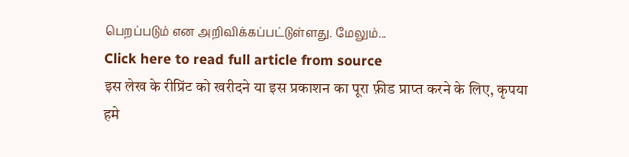பெறப்படும் என அறிவிக்கப்பட்டுள்ளது. மேலும்...
Click here to read full article from source
इस लेख के रीप्रिंट को खरीदने या इस प्रकाशन का पूरा फ़ीड प्राप्त करने के लिए, कृपया
हमे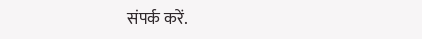संपर्क करें.